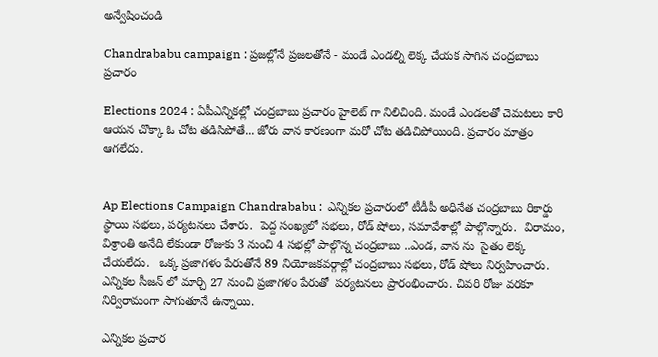అన్వేషించండి

Chandrababu campaign : ప్రజల్లోనే ప్రజలతోనే - మండే ఎండల్ని లెక్క చేయక సాగిన చంద్రబాబు ప్రచారం

Elections 2024 : ఏపీఎన్నికల్లో చంద్రబాబు ప్రచారం హైలెట్ గా నిలిచింది. మండే ఎండలతో చెమటలు కారి ఆయన చొక్కా ఓ చోట తడిసిపోతే... జోరు వాన కారణంగా మరో చోట తడిచిపోయింది. ప్రచారం మాత్రం ఆగలేదు.


Ap Elections Campaign Chandrababu :  ఎన్నికల ప్రచారంలో టీడీపీ అధినేత చంద్రబాబు రికార్డు స్థాయి సభలు, పర్యటనలు చేశారు.  పెద్ద సంఖ్యలో సభలు, రోడ్ షోలు, సమావేశాల్లో పాల్గొన్నారు.  విరామం, విశ్రాంతి అనేది లేకుండా రోజుకు 3 నుంచి 4 సభల్లో పాల్గొన్న చంద్రబాబు ..ఎండ, వాన ను  సైతం లెక్క చేయలేదు.   ఒక్క ప్రజాగళం పేరుతోనే 89 నియోజకవర్గాల్లో చంద్రబాబు సభలు, రోడ్ షోలు నిర్వహించారు.  ఎన్నికల సీజన్ లో మార్చి 27 నుంచి ప్రజాగళం పేరుతో  పర్యటనలు ప్రారంభించారు. చివరి రోజు వరకూ నిర్విరామంగా సాగుతూనే ఉన్నాయి.

ఎన్నికల ప్రచార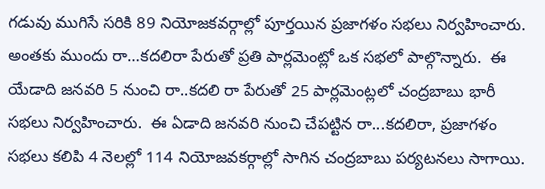గడువు ముగిసే సరికి 89 నియోజకవర్గాల్లో పూర్తయిన ప్రజాగళం సభలు నిర్వహించారు.  అంతకు ముందు రా…కదలిరా పేరుతో ప్రతి పార్లమెంట్లో ఒక సభలో పాల్గొన్నారు.  ఈ యేడాది జనవరి 5 నుంచి రా..కదలి రా పేరుతో 25 పార్లమెంట్లలో చంద్రబాబు భారీ సభలు నిర్వహించారు.  ఈ ఏడాది జనవరి నుంచి చేపట్టిన రా...కదలిరా, ప్రజాగళం సభలు కలిపి 4 నెలల్లో 114 నియోజవకర్గాల్లో సాగిన చంద్రబాబు పర్యటనలు సాగాయి.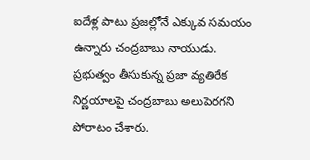ఐదేళ్ల పాటు ప్రజల్లోనే ఎక్కువ సమయం ఉన్నారు చంద్రబాబు నాయుడు.  ప్రభుత్వం తీసుకున్న ప్రజా వ్యతిరేక నిర్ణయాలపై చంద్రబాబు అలుపెరగని పోరాటం చేశారు.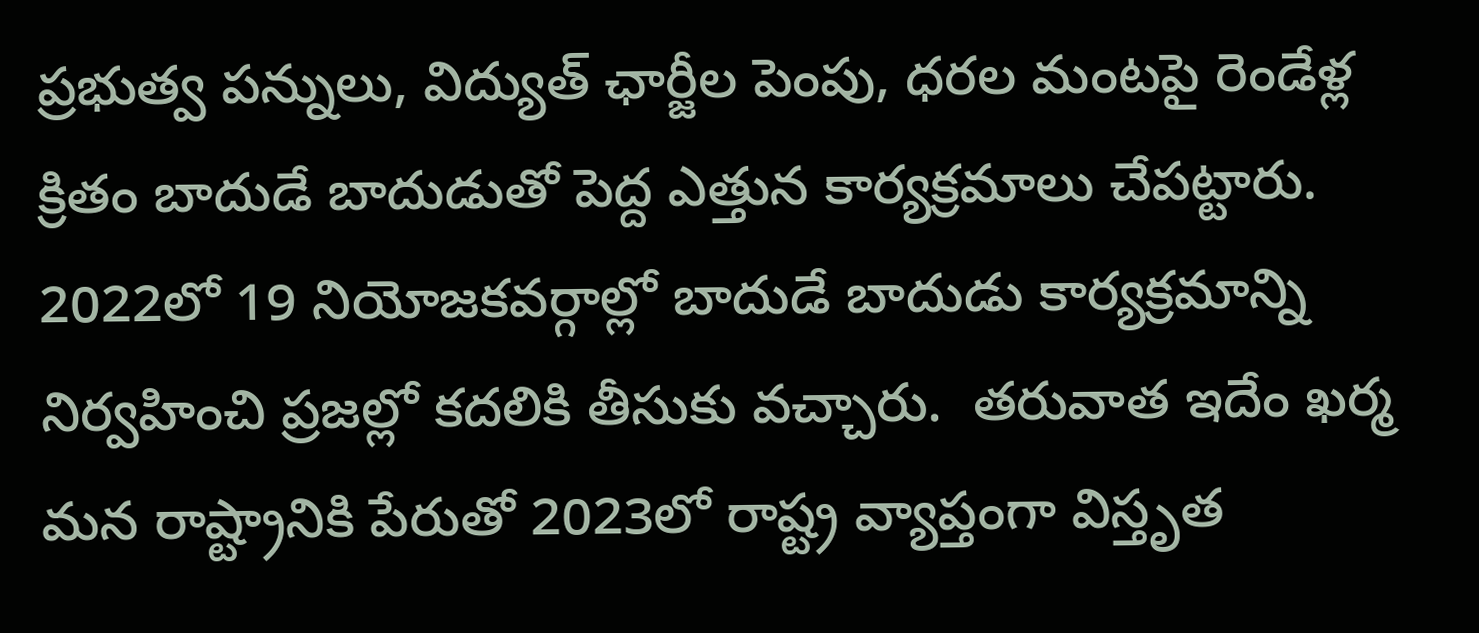ప్రభుత్వ పన్నులు, విద్యుత్ ఛార్జీల పెంపు, ధరల మంటపై రెండేళ్ల క్రితం బాదుడే బాదుడుతో పెద్ద ఎత్తున కార్యక్రమాలు చేపట్టారు.  2022లో 19 నియోజకవర్గాల్లో బాదుడే బాదుడు కార్యక్రమాన్ని నిర్వహించి ప్రజల్లో కదలికి తీసుకు వచ్చారు.  తరువాత ఇదేం ఖర్మ మన రాష్ట్రానికి పేరుతో 2023లో రాష్ట్ర వ్యాప్తంగా విస్తృత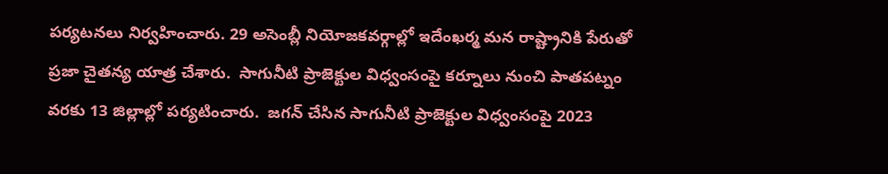పర్యటనలు నిర్వహించారు. 29 అసెంబ్లీ నియోజకవర్గాల్లో ఇదేంఖర్మ మన రాష్ట్రానికి పేరుతో ప్రజా చైతన్య యాత్ర చేశారు.  సాగునీటి ప్రాజెక్టుల విధ్వంసంపై కర్నూలు నుంచి పాతపట్నం వరకు 13 జిల్లాల్లో పర్యటించారు.  జగన్ చేసిన సాగునీటి ప్రాజెక్టుల విధ్వంసంపై 2023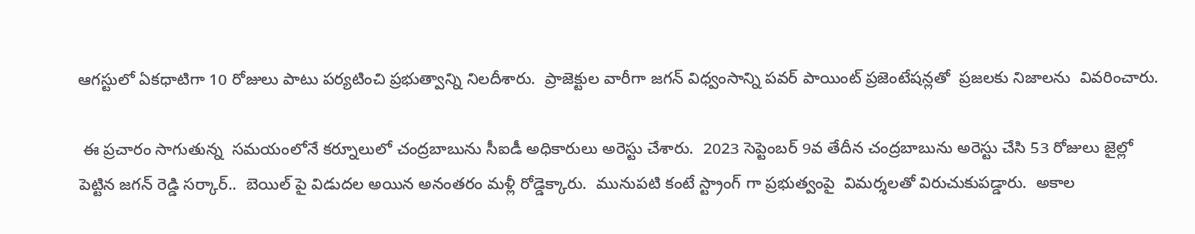ఆగస్టులో ఏకధాటిగా 10 రోజులు పాటు పర్యటించి ప్రభుత్వాన్ని నిలదీశారు.  ప్రాజెక్టుల వారీగా జగన్ విధ్వంసాన్ని పవర్ పాయింట్ ప్రజెంటేషన్లతో  ప్రజలకు నిజాలను  వివరించారు.

 ఈ ప్రచారం సాగుతున్న  సమయంలోనే కర్నూలులో చంద్రబాబును సీఐడీ అధికారులు అరెస్టు చేశారు.  2023 సెప్టెంబర్ 9వ తేదీన చంద్రబాబును అరెస్టు చేసి 53 రోజులు జైల్లో పెట్టిన జగన్ రెడ్డి సర్కార్..  బెయిల్ పై విడుదల అయిన అనంతరం మళ్లీ రోడ్డెక్కారు.  మునుపటి కంటే స్ట్రాంగ్ గా ప్రభుత్వంపై  విమర్శలతో విరుచుకుపడ్డారు.  అకాల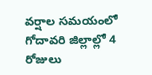వర్షాల సమయంలో గోదావరి జిల్లాల్లో 4 రోజులు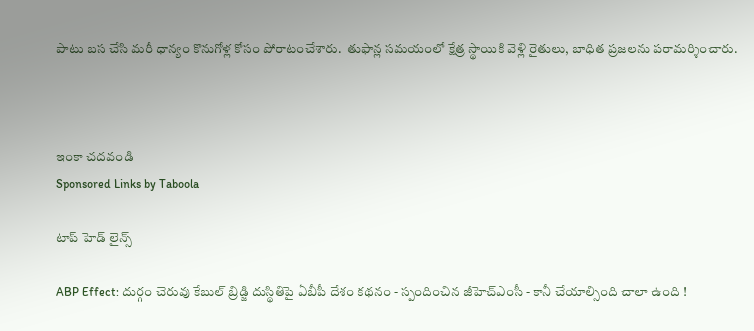పాటు బస చేసి మరీ ధాన్యం కొనుగోళ్ల కోసం పోరాటంచేశారు.  తుఫాన్ల సమయంలో క్షేత్ర స్థాయికి వెళ్లి రైతులు, బాధిత ప్రజలను పరామర్శించారు.



ఇంకా చదవండి
Sponsored Links by Taboola

టాప్ హెడ్ లైన్స్

ABP Effect: దుర్గం చెరువు కేబుల్ బ్రిడ్జి దుస్థితిపై ఏబీపీ దేశం కథనం - స్పందించిన జీహెచ్‌ఎంసీ - కానీ చేయాల్సింది చాలా ఉంది !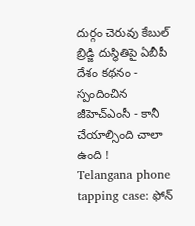దుర్గం చెరువు కేబుల్ బ్రిడ్జి దుస్థితిపై ఏబీపీ దేశం కథనం - స్పందించిన జీహెచ్‌ఎంసీ - కానీ చేయాల్సింది చాలా ఉంది !
Telangana phone tapping case: ఫోన్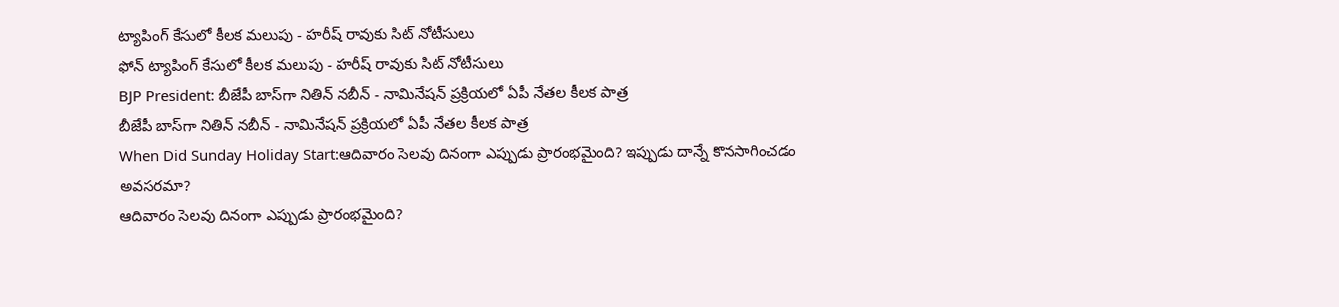ట్యాపింగ్ కేసులో కీలక మలుపు - హరీష్ రావుకు సిట్ నోటీసులు
ఫోన్ ట్యాపింగ్ కేసులో కీలక మలుపు - హరీష్ రావుకు సిట్ నోటీసులు
BJP President: బీజేపీ బాస్‌గా నితిన్ నబీన్ - నామినేషన్ ప్రక్రియలో ఏపీ నేతల కీలక పాత్ర
బీజేపీ బాస్‌గా నితిన్ నబీన్ - నామినేషన్ ప్రక్రియలో ఏపీ నేతల కీలక పాత్ర
When Did Sunday Holiday Start:ఆదివారం సెలవు దినంగా ఎప్పుడు ప్రారంభమైంది? ఇప్పుడు దాన్నే కొనసాగించడం అవసరమా?
ఆదివారం సెలవు దినంగా ఎప్పుడు ప్రారంభమైంది?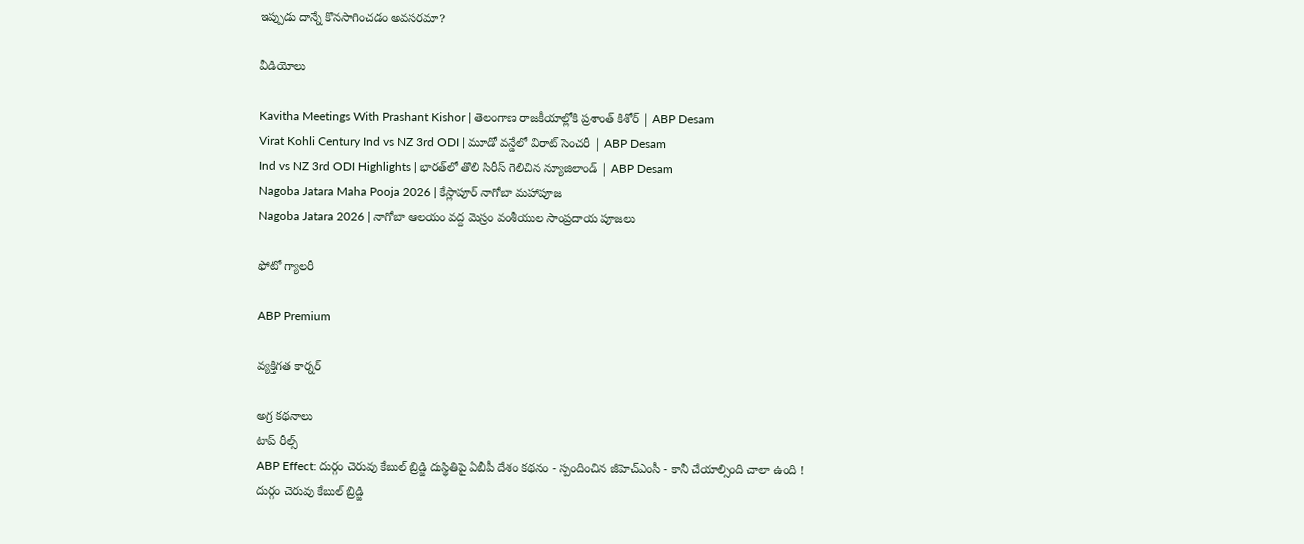ఇప్పుడు దాన్నే కొనసాగించడం అవసరమా?

వీడియోలు

Kavitha Meetings With Prashant Kishor | తెలంగాణ రాజకీయాల్లోకి ప్రశాంత్ కిశోర్ | ABP Desam
Virat Kohli Century Ind vs NZ 3rd ODI | మూడో వన్డేలో విరాట్ సెంచరీ | ABP Desam
Ind vs NZ 3rd ODI Highlights | భారత్‌లో తొలి సిరీస్ గెలిచిన న్యూజిలాండ్ | ABP Desam
Nagoba Jatara Maha Pooja 2026 | కేస్లాపూర్ నాగోబా మహాపూజ
Nagoba Jatara 2026 | నాగోబా ఆలయం వద్ద మెస్రం వంశీయుల సాంప్రదాయ పూజలు

ఫోటో గ్యాలరీ

ABP Premium

వ్యక్తిగత కార్నర్

అగ్ర కథనాలు
టాప్ రీల్స్
ABP Effect: దుర్గం చెరువు కేబుల్ బ్రిడ్జి దుస్థితిపై ఏబీపీ దేశం కథనం - స్పందించిన జీహెచ్‌ఎంసీ - కానీ చేయాల్సింది చాలా ఉంది !
దుర్గం చెరువు కేబుల్ బ్రిడ్జి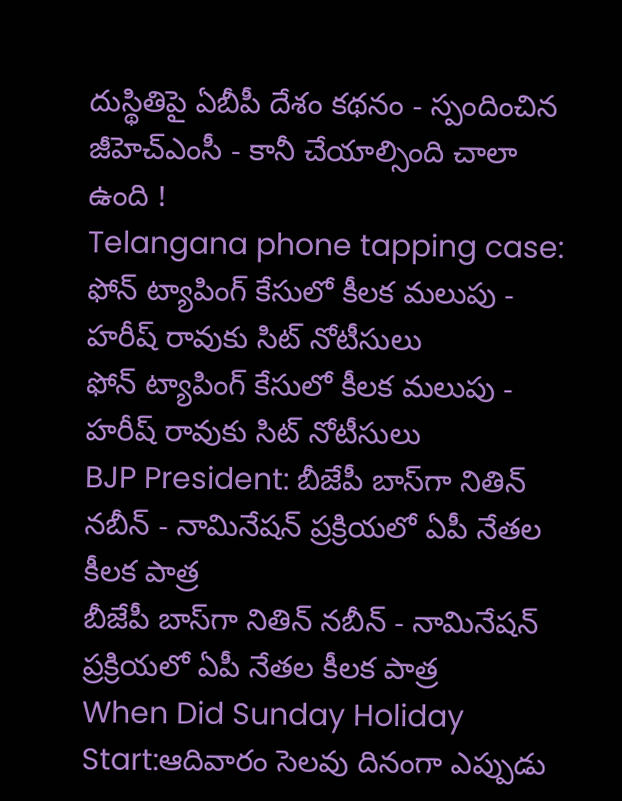దుస్థితిపై ఏబీపీ దేశం కథనం - స్పందించిన జీహెచ్‌ఎంసీ - కానీ చేయాల్సింది చాలా ఉంది !
Telangana phone tapping case: ఫోన్ ట్యాపింగ్ కేసులో కీలక మలుపు - హరీష్ రావుకు సిట్ నోటీసులు
ఫోన్ ట్యాపింగ్ కేసులో కీలక మలుపు - హరీష్ రావుకు సిట్ నోటీసులు
BJP President: బీజేపీ బాస్‌గా నితిన్ నబీన్ - నామినేషన్ ప్రక్రియలో ఏపీ నేతల కీలక పాత్ర
బీజేపీ బాస్‌గా నితిన్ నబీన్ - నామినేషన్ ప్రక్రియలో ఏపీ నేతల కీలక పాత్ర
When Did Sunday Holiday Start:ఆదివారం సెలవు దినంగా ఎప్పుడు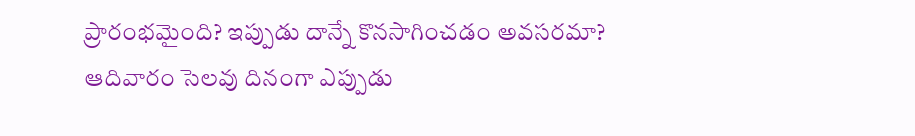ప్రారంభమైంది? ఇప్పుడు దాన్నే కొనసాగించడం అవసరమా?
ఆదివారం సెలవు దినంగా ఎప్పుడు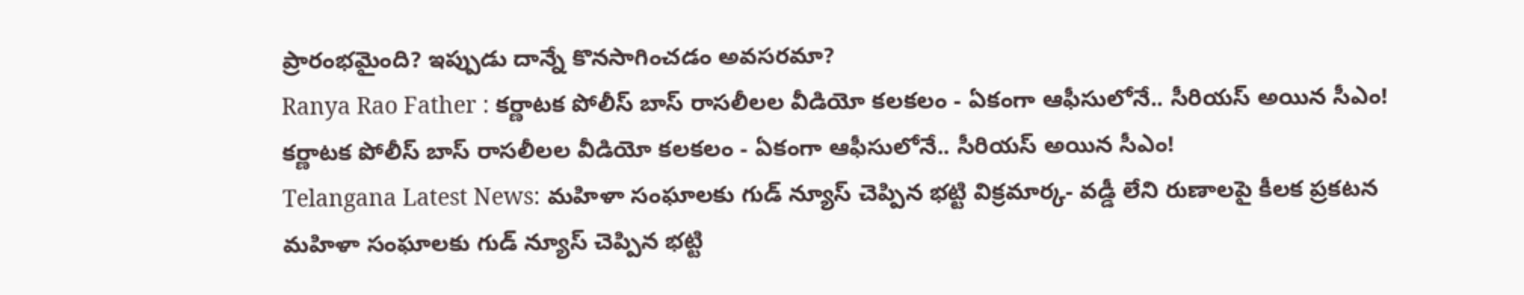ప్రారంభమైంది? ఇప్పుడు దాన్నే కొనసాగించడం అవసరమా?
Ranya Rao Father : కర్ణాటక పోలీస్ బాస్ రాసలీలల వీడియో కలకలం - ఏకంగా ఆఫీసులోనే.. సీరియస్ అయిన సీఎం!
కర్ణాటక పోలీస్ బాస్ రాసలీలల వీడియో కలకలం - ఏకంగా ఆఫీసులోనే.. సీరియస్ అయిన సీఎం!
Telangana Latest News: మహిళా సంఘాలకు గుడ్ న్యూస్ చెప్పిన భట్టి విక్రమార్క- వడ్డీ లేని రుణాలపై కీలక ప్రకటన
మహిళా సంఘాలకు గుడ్ న్యూస్ చెప్పిన భట్టి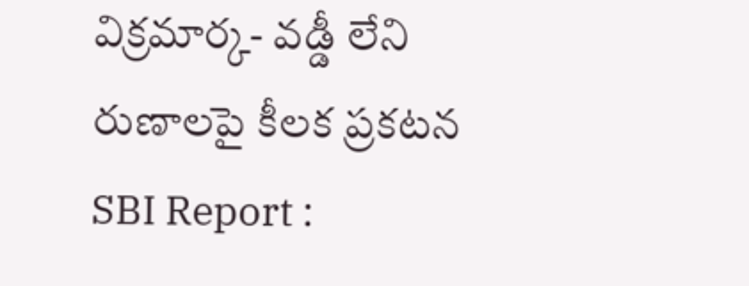విక్రమార్క- వడ్డీ లేని రుణాలపై కీలక ప్రకటన
SBI Report :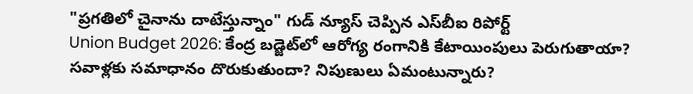"ప్రగతిలో చైనాను దాటేస్తున్నాం" గుడ్ న్యూస్ చెప్పిన ఎస్‌బీఐ రిపోర్ట్
Union Budget 2026: కేంద్ర బడ్జెట్‌లో ఆరోగ్య రంగానికి కేటాయింపులు పెరుగుతాయా? సవాళ్లకు సమాధానం దొరుకుతుందా? నిపుణులు ఏమంటున్నారు?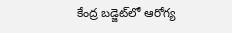కేంద్ర బడ్జెట్‌లో ఆరోగ్య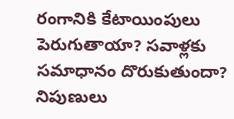రంగానికి కేటాయింపులు పెరుగుతాయా? సవాళ్లకు సమాధానం దొరుకుతుందా? నిపుణులు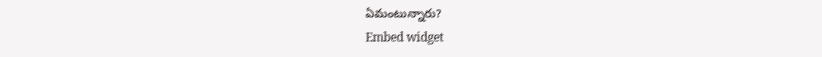ఏమంటున్నారు?
Embed widget